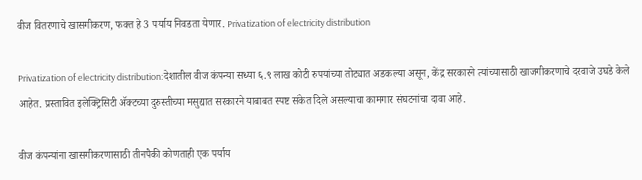वीज वितरणाचे खासगीकरण, फक्त हे 3 पर्याय निवडता येणार. Privatization of electricity distribution

Privatization of electricity distribution:देशातील वीज कंपन्या सध्या ६.९ लाख कोटी रुपयांच्या तोट्यात अडकल्या असून, केंद्र सरकारने त्यांच्यासाठी खाजगीकरणाचे दरवाजे उघडे केले आहेत. प्रस्तावित इलेक्ट्रिसिटी ॲक्टच्या दुरुस्तीच्या मसुद्यात सरकारने याबाबत स्पष्ट संकेत दिले असल्याचा कामगार संघटनांचा दावा आहे.

वीज कंपन्यांना खासगीकरणासाठी तीनपैकी कोणताही एक पर्याय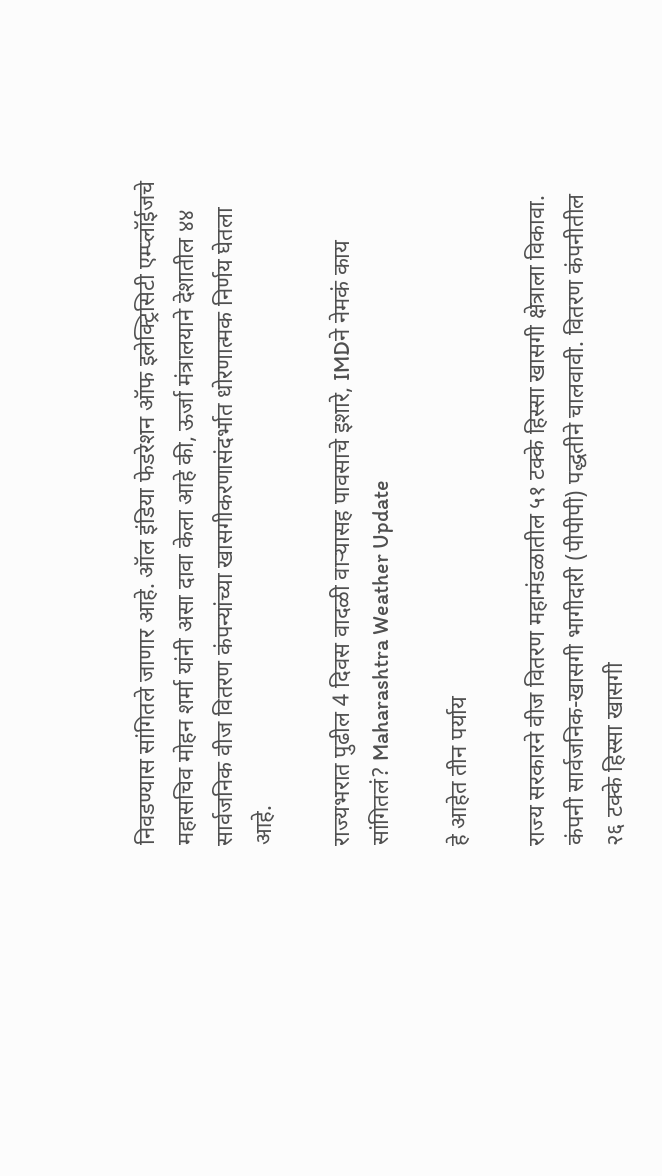निवडण्यास सांगितले जाणार आहे. ऑल इंडिया फेडरेशन ऑफ इलेक्ट्रिसिटी एम्प्लॉईजचे महासचिव मोहन शर्मा यांनी असा दावा केला आहे की, ऊर्जा मंत्रालयाने देशातील ४४ सार्वजनिक वीज वितरण कंपन्यांच्या खासगीकरणासंदर्भात धोरणात्मक निर्णय घेतला आहे.

राज्यभरात पुढील 4 दिवस वादळी वाऱ्यासह पावसाचे इशारे, IMDने नेमकं काय सांगितलं? Maharashtra Weather Update

हे आहेत तीन पर्याय

राज्य सरकारने वीज वितरण महामंडळातील ५१ टक्के हिस्सा खासगी क्षेत्राला विकावा. कंपनी सार्वजनिक-खासगी भागीदारी (पीपीपी) पद्धतीने चालवावी. वितरण कंपनीतील २६ टक्के हिस्सा खासगी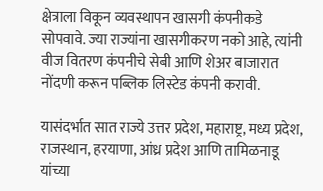क्षेत्राला विकून व्यवस्थापन खासगी कंपनीकडे सोपवावे. ज्या राज्यांना खासगीकरण नको आहे, त्यांनी वीज वितरण कंपनीचे सेबी आणि शेअर बाजारात नोंदणी करून पब्लिक लिस्टेड कंपनी करावी.

यासंदर्भात सात राज्ये उत्तर प्रदेश, महाराष्ट्र, मध्य प्रदेश, राजस्थान, हरयाणा, आंध्र प्रदेश आणि तामिळनाडू यांच्या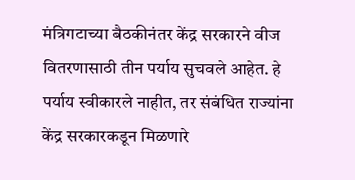मंत्रिगटाच्या बैठकीनंतर केंद्र सरकारने वीज वितरणासाठी तीन पर्याय सुचवले आहेत. हे पर्याय स्वीकारले नाहीत, तर संबंधित राज्यांना केंद्र सरकारकडून मिळणारे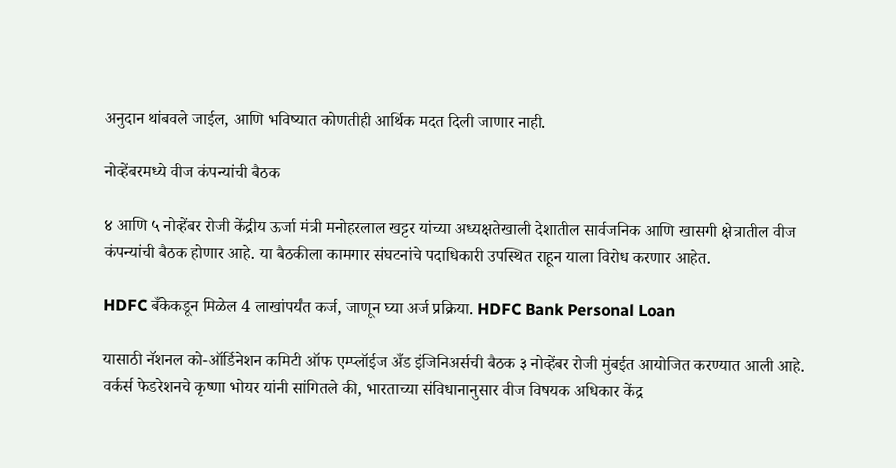अनुदान थांबवले जाईल, आणि भविष्यात कोणतीही आर्थिक मदत दिली जाणार नाही.

नोव्हेंबरमध्ये वीज कंपन्यांची बैठक

४ आणि ५ नोव्हेंबर रोजी केंद्रीय ऊर्जा मंत्री मनोहरलाल खट्टर यांच्या अध्यक्षतेखाली देशातील सार्वजनिक आणि खासगी क्षेत्रातील वीज कंपन्यांची बैठक होणार आहे. या बैठकीला कामगार संघटनांचे पदाधिकारी उपस्थित राहून याला विरोध करणार आहेत.

HDFC बँकेकडून मिळेल 4 लाखांपर्यंत कर्ज, जाणून घ्या अर्ज प्रक्रिया. HDFC Bank Personal Loan

यासाठी नॅशनल को-ऑर्डिनेशन कमिटी ऑफ एम्प्लॉईज अँड इंजिनिअर्सची बैठक ३ नोव्हेंबर रोजी मुंबईत आयोजित करण्यात आली आहे. वर्कर्स फेडरेशनचे कृष्णा भोयर यांनी सांगितले की, भारताच्या संविधानानुसार वीज विषयक अधिकार केंद्र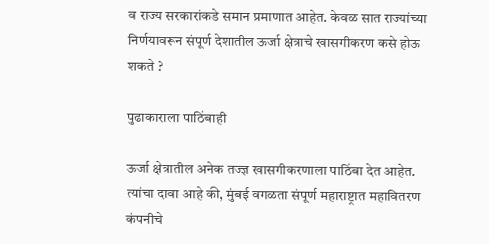व राज्य सरकारांकडे समान प्रमाणात आहेत. केवळ सात राज्यांच्या निर्णयावरून संपूर्ण देशातील ऊर्जा क्षेत्राचे खासगीकरण कसे होऊ शकते ?

पुढाकाराला पाठिंबाही

ऊर्जा क्षेत्रातील अनेक तज्ज्ञ खासगीकरणाला पाठिंबा देत आहेत. त्यांचा दावा आहे की, मुंबई वगळता संपूर्ण महाराष्ट्रात महावितरण कंपनीचे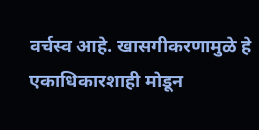वर्चस्व आहे. खासगीकरणामुळे हे एकाधिकारशाही मोडून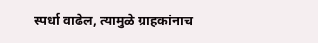स्पर्धा वाढेल, त्यामुळे ग्राहकांनाच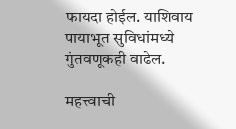फायदा होईल. याशिवाय पायाभूत सुविधांमध्ये गुंतवणूकही वाढेल.

महत्त्वाची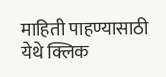माहिती पाहण्यासाठी येथे क्लिक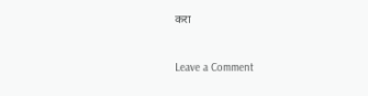करा



Leave a Comment